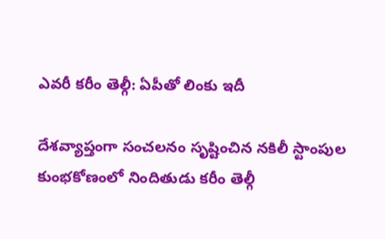ఎవరీ కరీం తెల్గీ: ఏపీతో లింకు ఇదీ

దేశవ్యాప్తంగా సంచలనం సృష్టించిన నకిలీ స్టాంపుల కుంభకోణంలో నిందితుడు కరీం తెల్గీ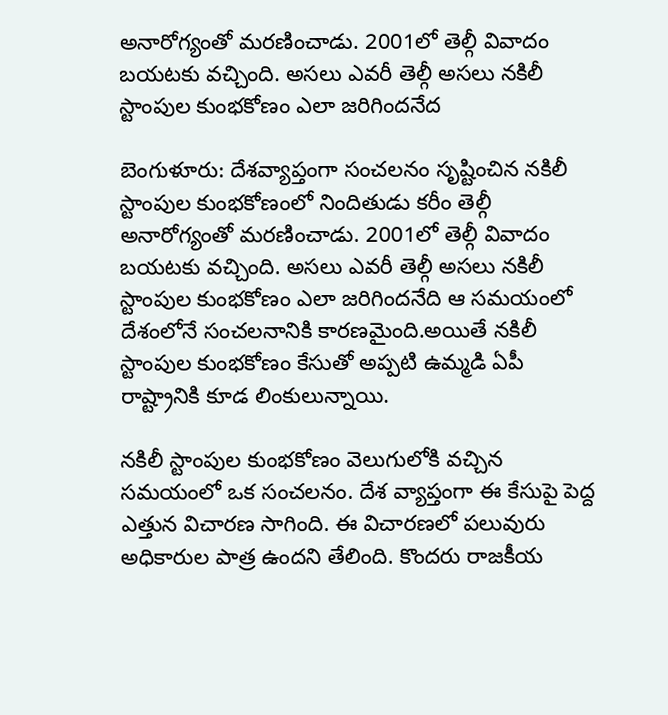అనారోగ్యంతో మరణించాడు. 2001లో తెల్గీ వివాదం బయటకు వచ్చింది. అసలు ఎవరీ తెల్గీ అసలు నకిలీ స్టాంపుల కుంభకోణం ఎలా జరిగిందనేద

బెంగుళూరు: దేశవ్యాప్తంగా సంచలనం సృష్టించిన నకిలీ స్టాంపుల కుంభకోణంలో నిందితుడు కరీం తెల్గీ అనారోగ్యంతో మరణించాడు. 2001లో తెల్గీ వివాదం బయటకు వచ్చింది. అసలు ఎవరీ తెల్గీ అసలు నకిలీ స్టాంపుల కుంభకోణం ఎలా జరిగిందనేది ఆ సమయంలో దేశంలోనే సంచలనానికి కారణమైంది.అయితే నకిలీ స్టాంపుల కుంభకోణం కేసుతో అప్పటి ఉమ్మడి ఏపీ రాష్ట్రానికి కూడ లింకులున్నాయి.

నకిలీ స్టాంపుల కుంభకోణం వెలుగులోకి వచ్చిన సమయంలో ఒక సంచలనం. దేశ వ్యాప్తంగా ఈ కేసుపై పెద్ద ఎత్తున విచారణ సాగింది. ఈ విచారణలో పలువురు అధికారుల పాత్ర ఉందని తేలింది. కొందరు రాజకీయ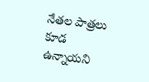నేతల పాత్రలు కూడ ఉన్నాయని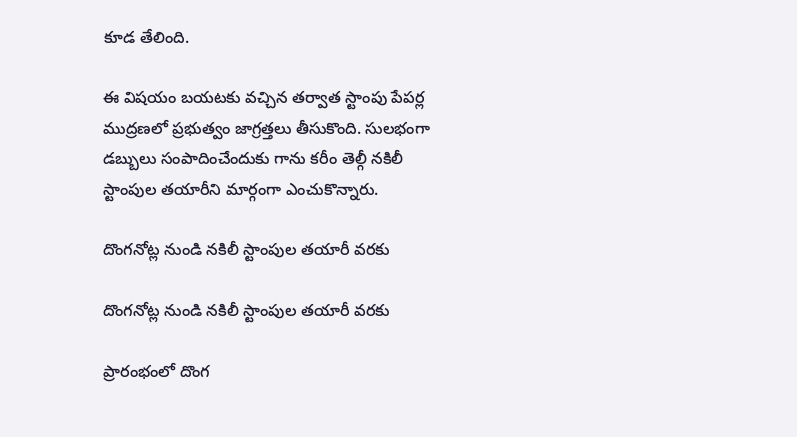కూడ తేలింది.

ఈ విషయం బయటకు వచ్చిన తర్వాత స్టాంపు పేపర్ల ముద్రణలో ప్రభుత్వం జాగ్రత్తలు తీసుకొంది. సులభంగా డబ్బులు సంపాదించేందుకు గాను కరీం తెల్గీ నకిలీ స్టాంపుల తయారీని మార్గంగా ఎంచుకొన్నారు.

దొంగనోట్ల నుండి నకిలీ స్టాంపుల తయారీ వరకు

దొంగనోట్ల నుండి నకిలీ స్టాంపుల తయారీ వరకు

ప్రారంభంలో దొంగ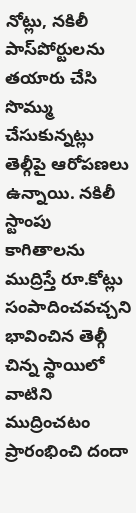నోట్లు, నకిలీ పాస్‌పోర్టులను తయారు చేసి సొమ్ము చేసుకున్నట్లు తెల్గీపై ఆరోపణలు ఉన్నాయి. నకిలీ స్టాంపు కాగితాలను ముద్రిస్తే రూ.కోట్లు సంపాదించవచ్చని భావించిన తెల్గీ చిన్న స్థాయిలో వాటిని ముద్రించటం ప్రారంభించి దందా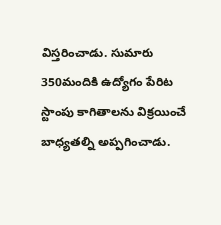విస్తరించాడు. సుమారు 350మందికి ఉద్యోగం పేరిట స్టాంపు కాగితాలను విక్రయించే బాధ్యతల్ని అప్పగించాడు.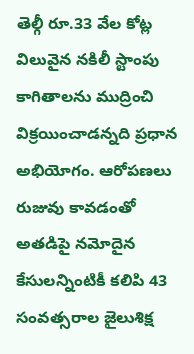తెల్గీ రూ.33 వేల కోట్ల విలువైన నకిలీ స్టాంపు కాగితాలను ముద్రించి విక్రయించాడన్నది ప్రధాన అభియోగం. ఆరోపణలు రుజువు కావడంతో అత‌డిపై నమోదైన కేసులన్నింటికీ కలిపి 43 సంవత్సరాల జైలుశిక్ష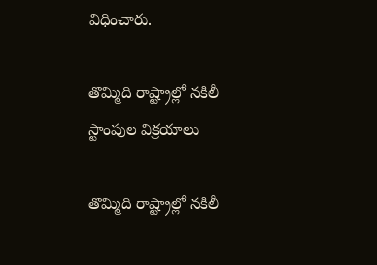విధించారు.

తొమ్మిది రాష్ట్రాల్లో నకిలీ స్టాంపుల విక్రయాలు

తొమ్మిది రాష్ట్రాల్లో నకిలీ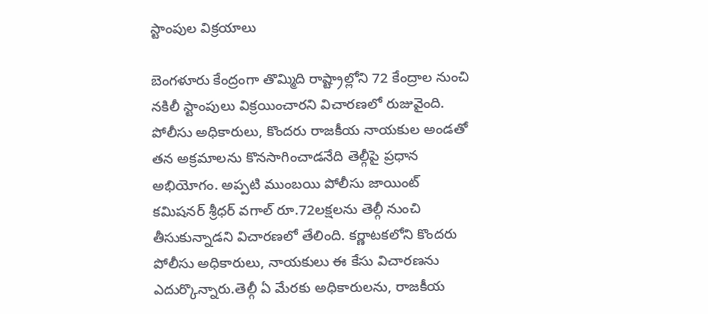స్టాంపుల విక్రయాలు

బెంగళూరు కేంద్రంగా తొమ్మిది రాష్ట్రాల్లోని 72 కేంద్రాల నుంచి నకిలీ స్టాంపులు విక్రయించారని విచారణలో రుజువైంది. పోలీసు అధికారులు, కొందరు రాజకీయ నాయకుల అండతో తన అక్రమాలను కొనసాగించాడనేది తెల్గీపై ప్రధాన అభియోగం. అప్పటి ముంబయి పోలీసు జాయింట్‌ కమిషనర్‌ శ్రీధర్‌ వగాల్‌ రూ.72లక్షలను తెల్గీ నుంచి తీసుకున్నాడని విచారణలో తేలింది. కర్ణాటకలోని కొందరు పోలీసు అధికారులు, నాయకులు ఈ కేసు విచారణను ఎదుర్కొన్నారు.తెల్గీ ఏ మేరకు అధికారులను, రాజకీయ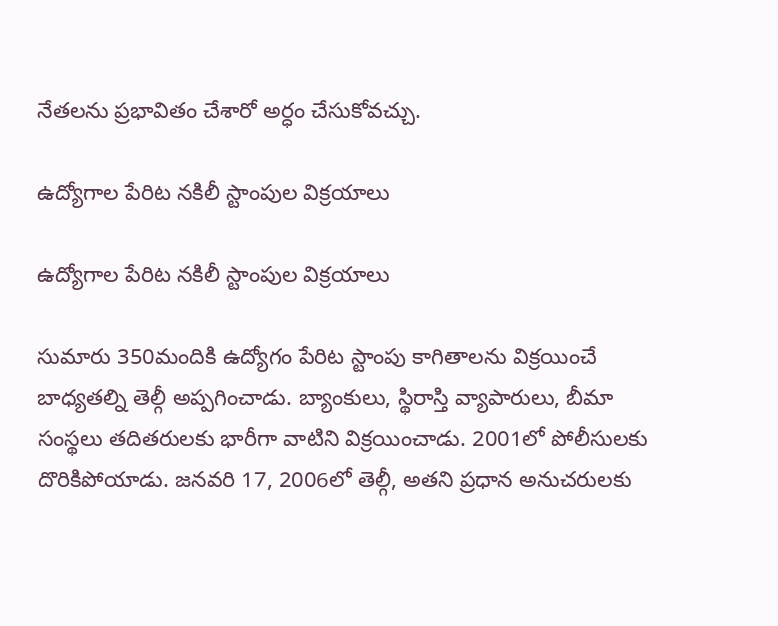నేతలను ప్రభావితం చేశారో అర్ధం చేసుకోవచ్చు.

ఉద్యోగాల పేరిట నకిలీ స్టాంపుల విక్రయాలు

ఉద్యోగాల పేరిట నకిలీ స్టాంపుల విక్రయాలు

సుమారు 350మందికి ఉద్యోగం పేరిట స్టాంపు కాగితాలను విక్రయించే బాధ్యతల్ని తెల్గీ అప్పగించాడు. బ్యాంకులు, స్థిరాస్తి వ్యాపారులు, బీమా సంస్థలు తదితరులకు భారీగా వాటిని విక్రయించాడు. 2001లో పోలీసులకు దొరికిపోయాడు. జనవరి 17, 2006లో తెల్గీ, అతని ప్రధాన అనుచరులకు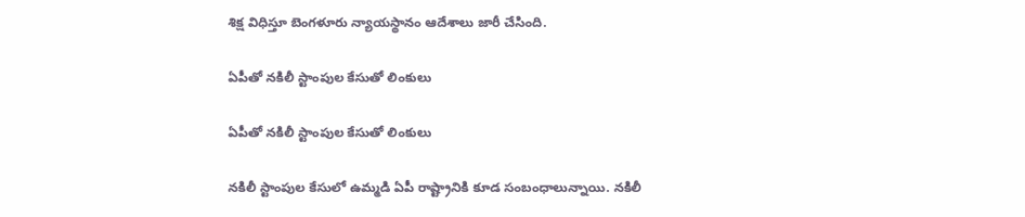శిక్ష విధిస్తూ బెంగళూరు న్యాయస్థానం ఆదేశాలు జారీ చేసింది.

ఏపీతో నకిలీ స్టాంపుల కేసుతో లింకులు

ఏపీతో నకిలీ స్టాంపుల కేసుతో లింకులు

నకిలీ స్టాంపుల కేసులో ఉమ్మడి ఏపీ రాష్ట్రానికి కూడ సంబంధాలున్నాయి. నకిలీ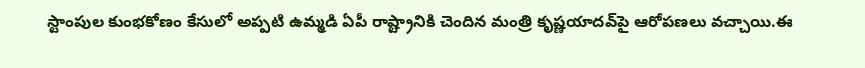స్టాంపుల కుంభకోణం కేసులో అప్పటి ఉమ్మడి ఏపీ రాష్ట్రానికి చెందిన మంత్రి కృష్ణయాదవ్‌పై ఆరోపణలు వచ్చాయి.ఈ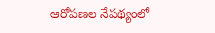ఆరోపణల నేపథ్యంలో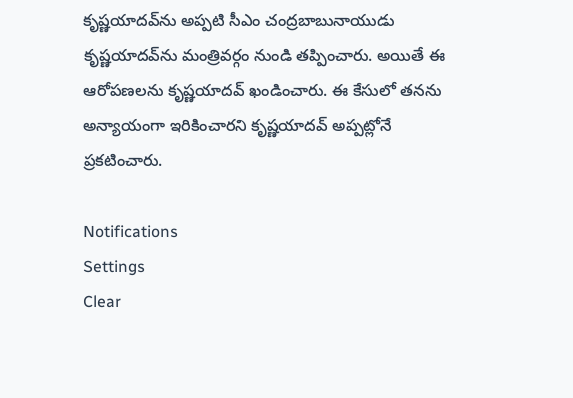కృష్ణయాదవ్‌ను అప్పటి సీఎం చంద్రబాబునాయుడు కృష్ణయాదవ్‌ను మంత్రివర్గం నుండి తప్పించారు. అయితే ఈ ఆరోపణలను కృష్ణయాదవ్ ఖండించారు. ఈ కేసులో తనను అన్యాయంగా ఇరికించారని కృష్ణయాదవ్ అప్పట్లోనే ప్రకటించారు.

Notifications
Settings
Clear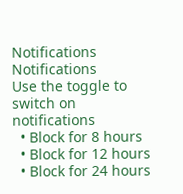Notifications
Notifications
Use the toggle to switch on notifications
  • Block for 8 hours
  • Block for 12 hours
  • Block for 24 hours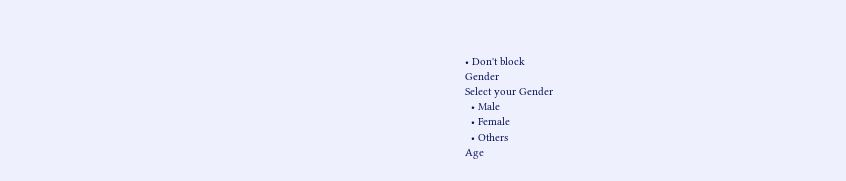• Don't block
Gender
Select your Gender
  • Male
  • Female
  • Others
Age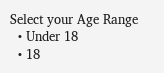Select your Age Range
  • Under 18
  • 18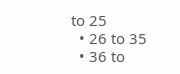to 25
  • 26 to 35
  • 36 to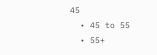45
  • 45 to 55
  • 55+